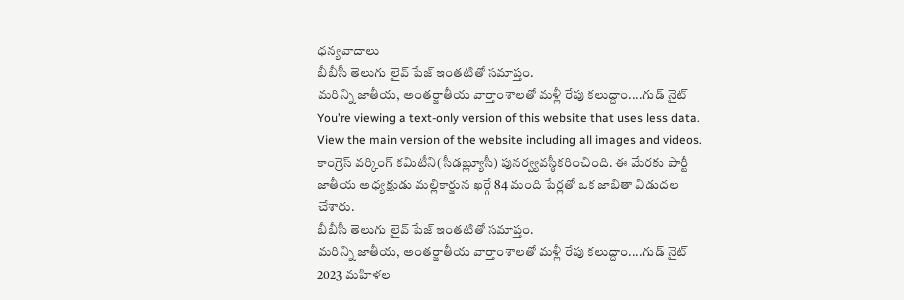ధన్యవాదాలు
బీబీసీ తెలుగు లైవ్ పేజ్ ఇంతటితో సమాప్తం.
మరిన్ని జాతీయ, అంతర్జాతీయ వార్తాంశాలతో మళ్లీ రేపు కలుద్దాం....గుడ్ నైట్
You’re viewing a text-only version of this website that uses less data. View the main version of the website including all images and videos.
కాంగ్రెస్ వర్కింగ్ కమిటీని(సీడబ్ల్యూసీ) పునర్వ్యవస్ఠీకరించింది. ఈ మేరకు పార్టీ జాతీయ అధ్యక్షుడు మల్లికార్జున ఖర్గే 84 మంది పేర్లతో ఒక జాబితా విడుదల చేశారు.
బీబీసీ తెలుగు లైవ్ పేజ్ ఇంతటితో సమాప్తం.
మరిన్ని జాతీయ, అంతర్జాతీయ వార్తాంశాలతో మళ్లీ రేపు కలుద్దాం....గుడ్ నైట్
2023 మహిళల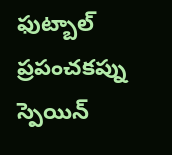ఫుట్బాల్ ప్రపంచకప్ను స్పెయిన్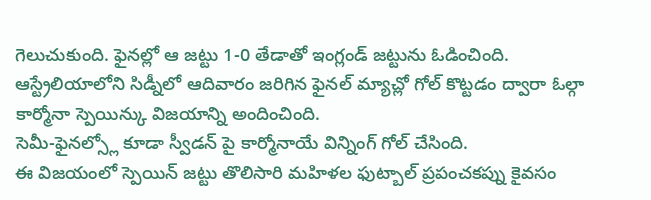గెలుచుకుంది. ఫైనల్లో ఆ జట్టు 1-0 తేడాతో ఇంగ్లండ్ జట్టును ఓడించింది.
ఆస్ట్రేలియాలోని సిడ్నీలో ఆదివారం జరిగిన ఫైనల్ మ్యాచ్లో గోల్ కొట్టడం ద్వారా ఓల్గా కార్మోనా స్పెయిన్కు విజయాన్ని అందించింది.
సెమీ-ఫైనల్స్లో కూడా స్వీడన్ పై కార్మోనాయే విన్నింగ్ గోల్ చేసింది.
ఈ విజయంలో స్పెయిన్ జట్టు తొలిసారి మహిళల ఫుట్బాల్ ప్రపంచకప్ను కైవసం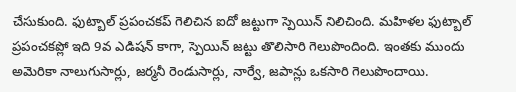చేసుకుంది. ఫుట్బాల్ ప్రపంచకప్ గెలిచిన ఐదో జట్టుగా స్పెయిన్ నిలిచింది. మహిళల ఫుట్బాల్ ప్రపంచకప్లో ఇది 9వ ఎడిషన్ కాగా, స్పెయిన్ జట్టు తొలిసారి గెలుపొందింది. ఇంతకు ముందు అమెరికా నాలుగుసార్లు, జర్మనీ రెండుసార్లు, నార్వే, జపాన్లు ఒకసారి గెలుపొందాయి.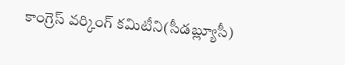కాంగ్రెస్ వర్కింగ్ కమిటీని(సీడబ్ల్యూసీ)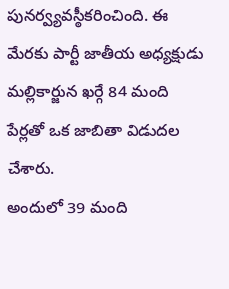పునర్వ్యవస్ఠీకరించింది. ఈ మేరకు పార్టీ జాతీయ అధ్యక్షుడు మల్లికార్జున ఖర్గే 84 మంది పేర్లతో ఒక జాబితా విడుదల చేశారు.
అందులో 39 మంది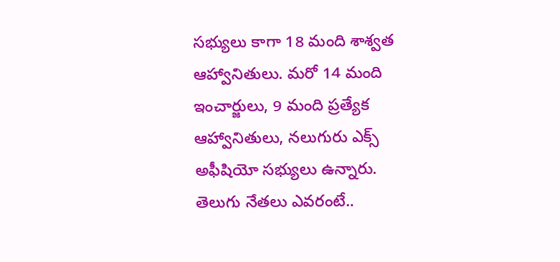సభ్యులు కాగా 18 మంది శాశ్వత ఆహ్వానితులు. మరో 14 మంది ఇంచార్జులు, 9 మంది ప్రత్యేక ఆహ్వానితులు, నలుగురు ఎక్స్ అఫీషియో సభ్యులు ఉన్నారు.
తెలుగు నేతలు ఎవరంటే..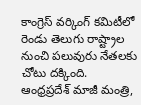కాంగ్రెస్ వర్కింగ్ కమిటీలో రెండు తెలుగు రాష్ట్రాల నుంచి పలువురు నేతలకు చోటు దక్కింది.
ఆంధ్రప్రదేశ్ మాజీ మంత్రి,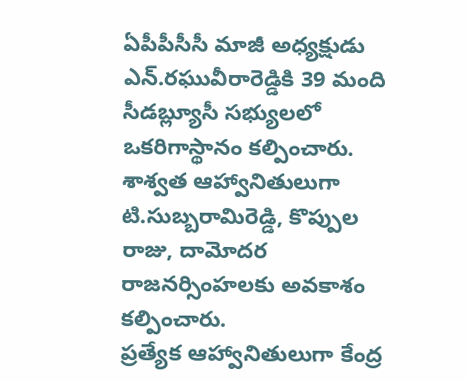ఏపీపీసీసీ మాజీ అధ్యక్షుడు ఎన్.రఘువీరారెడ్డికి 39 మంది సీడబ్ల్యూసీ సభ్యులలో ఒకరిగాస్థానం కల్పించారు.
శాశ్వత ఆహ్వానితులుగా టి.సుబ్బరామిరెడ్డి, కొప్పుల రాజు, దామోదర రాజనర్సింహలకు అవకాశం కల్పించారు.
ప్రత్యేక ఆహ్వానితులుగా కేంద్ర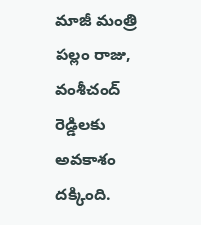మాజీ మంత్రి పల్లం రాజు, వంశీచంద్ రెడ్డిలకు అవకాశం దక్కింది.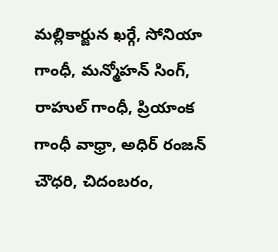మల్లికార్జున ఖర్గే, సోనియా గాంధీ, మన్మోహన్ సింగ్, రాహుల్ గాంధీ, ప్రియాంక గాంధీ వాధ్రా, అధిర్ రంజన్ చౌధరి, చిదంబరం,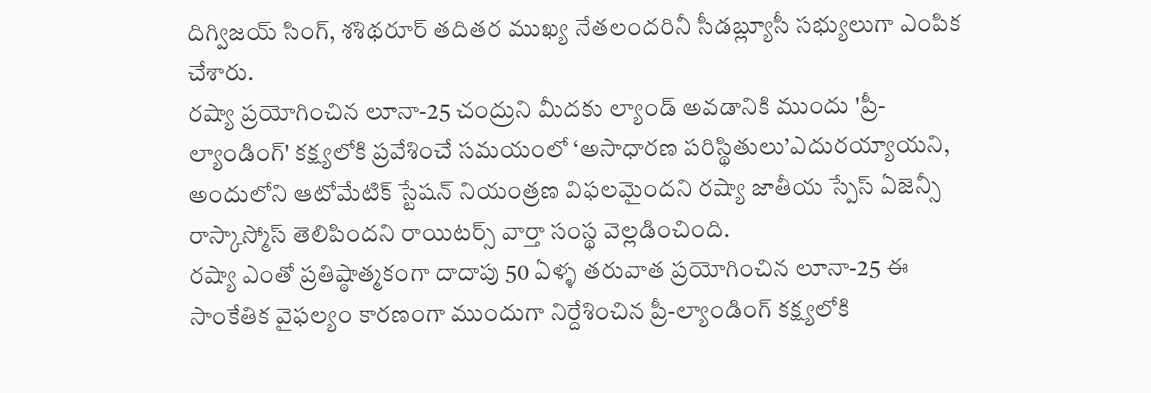దిగ్విజయ్ సింగ్, శశిథరూర్ తదితర ముఖ్య నేతలందరినీ సీడబ్ల్యూసీ సభ్యులుగా ఎంపిక చేశారు.
రష్యా ప్రయోగించిన లూనా-25 చంద్రుని మీదకు ల్యాండ్ అవడానికి ముందు 'ప్రీ-ల్యాండింగ్' కక్ష్యలోకి ప్రవేశించే సమయంలో ‘అసాధారణ పరిస్థితులు’ఎదురయ్యాయని, అందులోని ఆటోమేటిక్ స్టేషన్ నియంత్రణ విఫలమైందని రష్యా జాతీయ స్పేస్ ఏజెన్సీ రాస్కాస్మోస్ తెలిపిందని రాయిటర్స్ వార్తా సంస్థ వెల్లడించింది.
రష్యా ఎంతో ప్రతిష్ఠాత్మకంగా దాదాపు 50 ఏళ్ళ తరువాత ప్రయోగించిన లూనా-25 ఈ సాంకేతిక వైఫల్యం కారణంగా ముందుగా నిర్దేశించిన ప్రీ-ల్యాండింగ్ కక్ష్యలోకి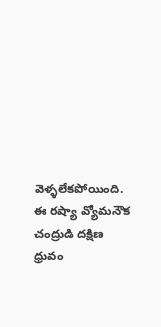వెళ్ళలేకపోయింది.
ఈ రష్యా వ్యోమనౌక చంద్రుడి దక్షిణ ధ్రువం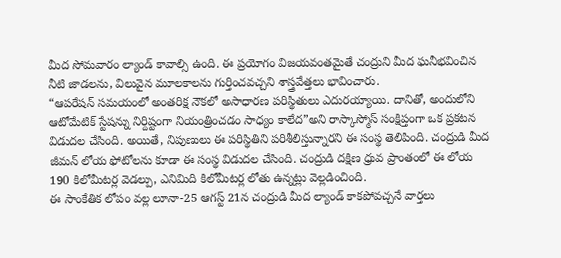మీద సోమవారం ల్యాండ్ కావాల్సి ఉంది. ఈ ప్రయోగం విజయవంతమైతే చంద్రుని మీద ఘనీభవించిన నీటి జాడలను, విలువైన మూలకాలను గుర్తించవచ్చని శాస్త్రవేత్తలు భావించారు.
“ఆపరేషన్ సమయంలో అంతరిక్ష నౌకలో అసాధారణ పరిస్థితులు ఎదురయ్యాయి. దానితో, అందులోని ఆటోమేటిక్ స్టేషన్ను నిర్దిష్టంగా నియంత్రించడం సాధ్యం కాలేద”అని రాస్కాస్మోస్ సంక్షిప్తంగా ఒక ప్రకటన విడుదల చేసింది. అయితే, నిపుణులు ఈ పరిస్థితిని పరిశీలిస్తున్నారని ఈ సంస్థ తెలిపింది. చంద్రుడి మీద జీమన్ లోయ ఫోటోలను కూడా ఈ సంస్థ విడుదల చేసింది. చంద్రుడి దక్షిణ ధ్రువ ప్రాంతంలో ఈ లోయ 190 కిలోమీటర్ల వెడల్పు, ఎనిమిది కిలోమీటర్ల లోతు ఉన్నట్లు వెల్లడించింది.
ఈ సాంకేతిక లోపం వల్ల లూనా-25 ఆగస్ట్ 21న చంద్రుడి మీద ల్యాండ్ కాకపోవచ్చనే వార్తలు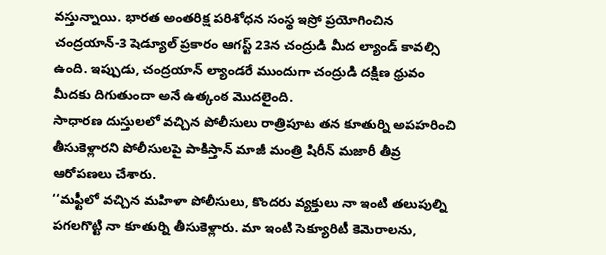వస్తున్నాయి. భారత అంతరిక్ష పరిశోధన సంస్థ ఇస్రో ప్రయోగించిన చంద్రయాన్-3 షెడ్యూల్ ప్రకారం ఆగస్ట్ 23న చంద్రుడి మీద ల్యాండ్ కావల్సి ఉంది. ఇప్పుడు, చంద్రయాన్ ల్యాండరే ముందుగా చంద్రుడి దక్షిణ ధ్రువం మీదకు దిగుతుందా అనే ఉత్కంఠ మొదలైంది.
సాధారణ దుస్తులలో వచ్చిన పోలీసులు రాత్రిపూట తన కూతుర్ని అపహరించి తీసుకెళ్లారని పోలీసులపై పాకిస్తాన్ మాజీ మంత్రి షిరీన్ మజారీ తీవ్ర ఆరోపణలు చేశారు.
‘‘మఫ్టీలో వచ్చిన మహిళా పోలీసులు, కొందరు వ్యక్తులు నా ఇంటి తలుపుల్ని పగలగొట్టి నా కూతుర్ని తీసుకెళ్లారు. మా ఇంటి సెక్యూరిటీ కెమెరాలను,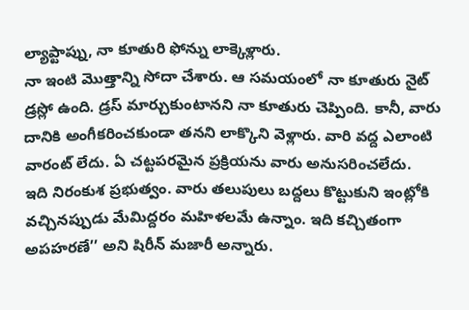ల్యాప్టాప్ను, నా కూతురి ఫోన్ను లాక్కెళ్లారు.
నా ఇంటి మొత్తాన్ని సోదా చేశారు. ఆ సమయంలో నా కూతురు నైట్ డ్రస్లో ఉంది. డ్రస్ మార్చుకుంటానని నా కూతురు చెప్పింది. కానీ, వారు దానికి అంగీకరించకుండా తనని లాక్కొని వెళ్లారు. వారి వద్ద ఎలాంటి వారంట్ లేదు. ఏ చట్టపరమైన ప్రక్రియను వారు అనుసరించలేదు.
ఇది నిరంకుశ ప్రభుత్వం. వారు తలుపులు బద్దలు కొట్టుకుని ఇంట్లోకి వచ్చినప్పుడు మేమిద్దరం మహిళలమే ఉన్నాం. ఇది కచ్చితంగా అపహరణే’’ అని షిరీన్ మజారీ అన్నారు.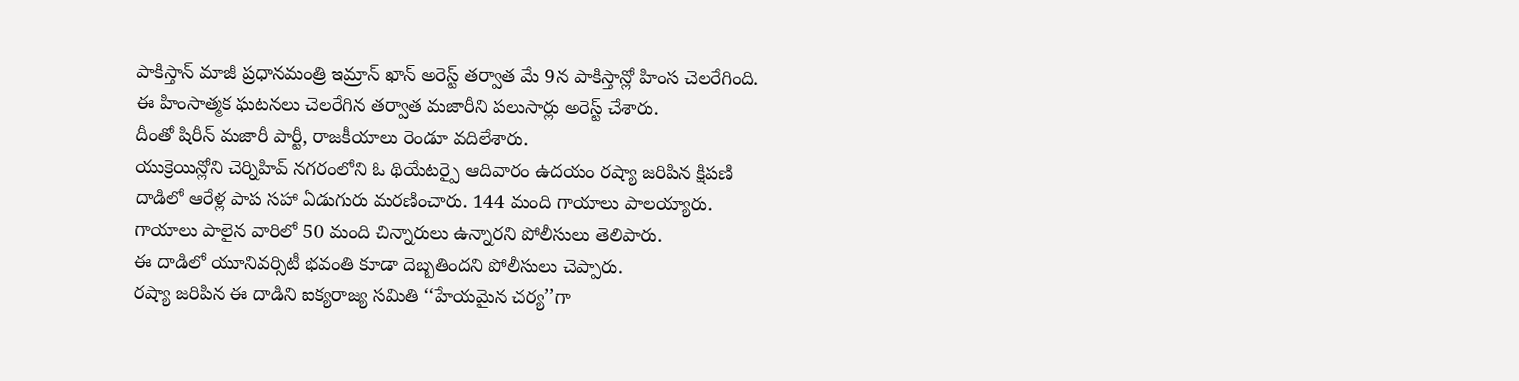పాకిస్తాన్ మాజీ ప్రధానమంత్రి ఇమ్రాన్ ఖాన్ అరెస్ట్ తర్వాత మే 9న పాకిస్తాన్లో హింస చెలరేగింది. ఈ హింసాత్మక ఘటనలు చెలరేగిన తర్వాత మజారీని పలుసార్లు అరెస్ట్ చేశారు.
దీంతో షిరీన్ మజారీ పార్టీ, రాజకీయాలు రెండూ వదిలేశారు.
యుక్రెయిన్లోని చెర్నిహివ్ నగరంలోని ఓ థియేటర్పై ఆదివారం ఉదయం రష్యా జరిపిన క్షిపణి దాడిలో ఆరేళ్ల పాప సహా ఏడుగురు మరణించారు. 144 మంది గాయాలు పాలయ్యారు.
గాయాలు పాలైన వారిలో 50 మంది చిన్నారులు ఉన్నారని పోలీసులు తెలిపారు.
ఈ దాడిలో యూనివర్సిటీ భవంతి కూడా దెబ్బతిందని పోలీసులు చెప్పారు.
రష్యా జరిపిన ఈ దాడిని ఐక్యరాజ్య సమితి ‘‘హేయమైన చర్య’’గా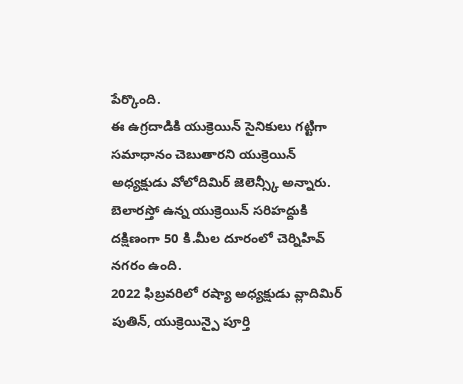పేర్కొంది.
ఈ ఉగ్రదాడికి యుక్రెయిన్ సైనికులు గట్టిగా సమాధానం చెబుతారని యుక్రెయిన్ అధ్యక్షుడు వోలోదిమిర్ జెలెన్స్కీ అన్నారు.
బెలారస్తో ఉన్న యుక్రెయిన్ సరిహద్దుకి దక్షిణంగా 50 కి.మీల దూరంలో చెర్నిహివ్ నగరం ఉంది.
2022 ఫిబ్రవరిలో రష్యా అధ్యక్షుడు వ్లాదిమిర్ పుతిన్, యుక్రెయిన్పై పూర్తి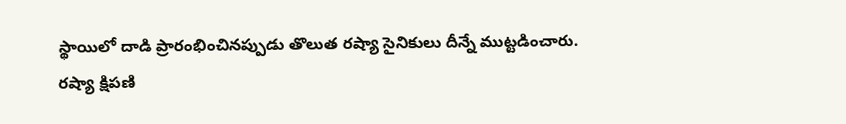స్థాయిలో దాడి ప్రారంభించినప్పుడు తొలుత రష్యా సైనికులు దీన్నే ముట్టడించారు.
రష్యా క్షిపణి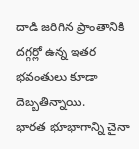దాడి జరిగిన ప్రాంతానికి దగ్గర్లో ఉన్న ఇతర భవంతులు కూడా దెబ్బతిన్నాయి.
భారత భూభాగాన్ని చైనా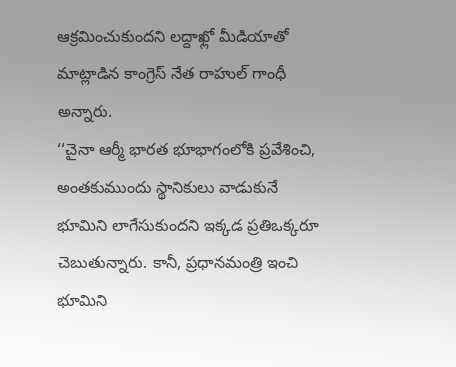ఆక్రమించుకుందని లద్దాఖ్లో మీడియాతో మాట్లాడిన కాంగ్రెస్ నేత రాహుల్ గాంధీ అన్నారు.
‘‘చైనా ఆర్మీ భారత భూభాగంలోకి ప్రవేశించి, అంతకుముందు స్థానికులు వాడుకునే భూమిని లాగేసుకుందని ఇక్కడ ప్రతిఒక్కరూ చెబుతున్నారు. కానీ, ప్రధానమంత్రి ఇంచి భూమిని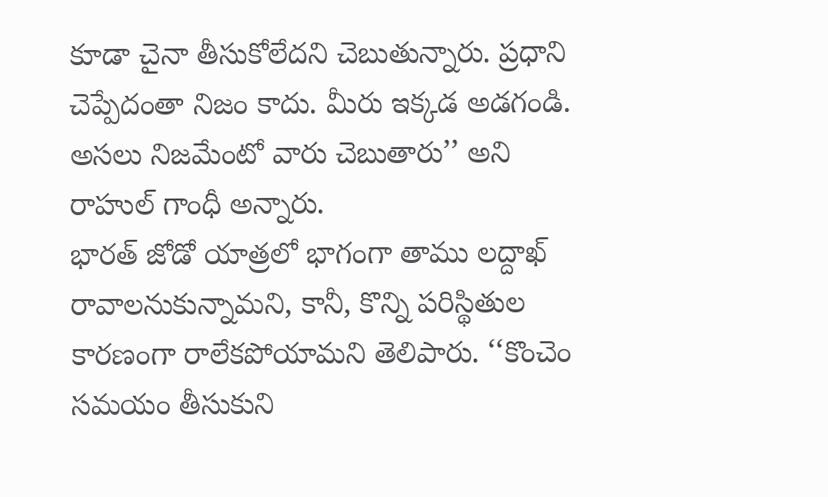కూడా చైనా తీసుకోలేదని చెబుతున్నారు. ప్రధాని చెప్పేదంతా నిజం కాదు. మీరు ఇక్కడ అడగండి. అసలు నిజమేంటో వారు చెబుతారు’’ అని రాహుల్ గాంధీ అన్నారు.
భారత్ జోడో యాత్రలో భాగంగా తాము లద్దాఖ్ రావాలనుకున్నామని, కానీ, కొన్ని పరిస్థితుల కారణంగా రాలేకపోయామని తెలిపారు. ‘‘కొంచెం సమయం తీసుకుని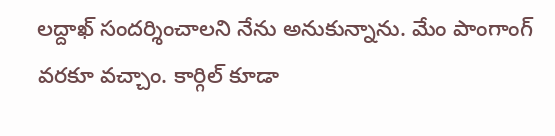లద్దాఖ్ సందర్శించాలని నేను అనుకున్నాను. మేం పాంగాంగ్ వరకూ వచ్చాం. కార్గిల్ కూడా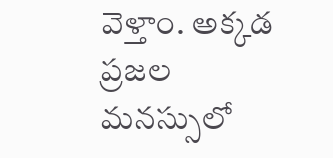వెళ్తాం. అక్కడ ప్రజల మనస్సులో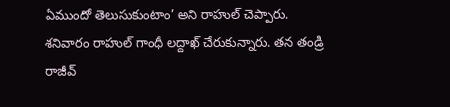ఏముందో తెలుసుకుంటాం’ అని రాహుల్ చెప్పారు.
శనివారం రాహుల్ గాంధీ లద్దాఖ్ చేరుకున్నారు. తన తండ్రి రాజీవ్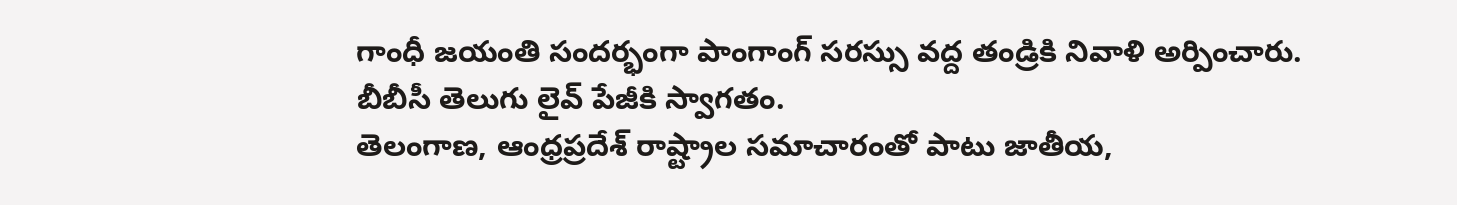గాంధీ జయంతి సందర్భంగా పాంగాంగ్ సరస్సు వద్ద తండ్రికి నివాళి అర్పించారు.
బీబీసీ తెలుగు లైవ్ పేజీకి స్వాగతం.
తెలంగాణ, ఆంధ్రప్రదేశ్ రాష్ట్రాల సమాచారంతో పాటు జాతీయ,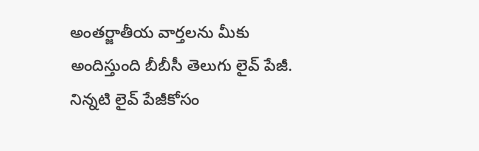అంతర్జాతీయ వార్తలను మీకు అందిస్తుంది బీబీసీ తెలుగు లైవ్ పేజీ.
నిన్నటి లైవ్ పేజీకోసం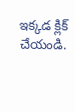ఇక్కడ క్లిక్ చేయండి.